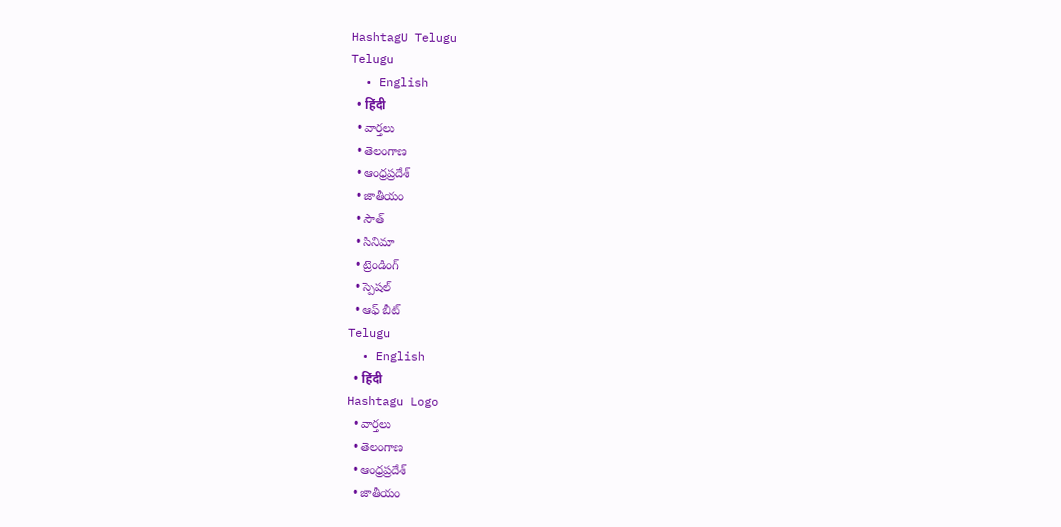HashtagU Telugu
Telugu
  • English
  • हिंदी
  • వార్తలు
  • తెలంగాణ
  • ఆంధ్రప్రదేశ్
  • జాతీయం
  • సౌత్
  • సినిమా
  • ట్రెండింగ్
  • స్పెషల్
  • ఆఫ్ బీట్
Telugu
  • English
  • हिंदी
Hashtagu Logo
  • వార్తలు
  • తెలంగాణ
  • ఆంధ్రప్రదేశ్
  • జాతీయం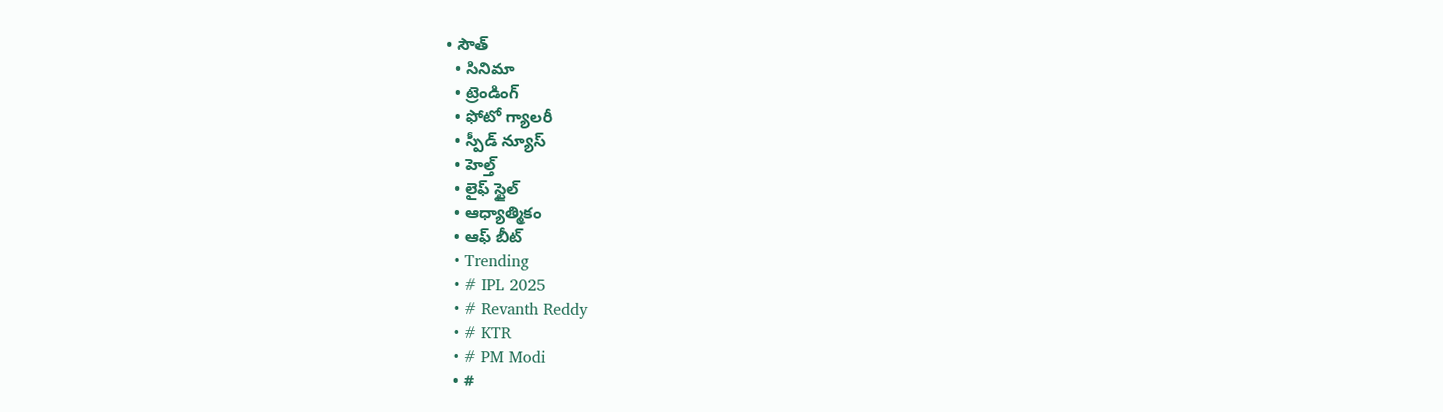• సౌత్
  • సినిమా
  • ట్రెండింగ్
  • ఫోటో గ్యాలరీ
  • స్పీడ్ న్యూస్
  • హెల్త్
  • లైఫ్ స్టైల్
  • ఆధ్యాత్మికం
  • ఆఫ్ బీట్
  • Trending
  • # IPL 2025
  • # Revanth Reddy
  • # KTR
  • # PM Modi
  • #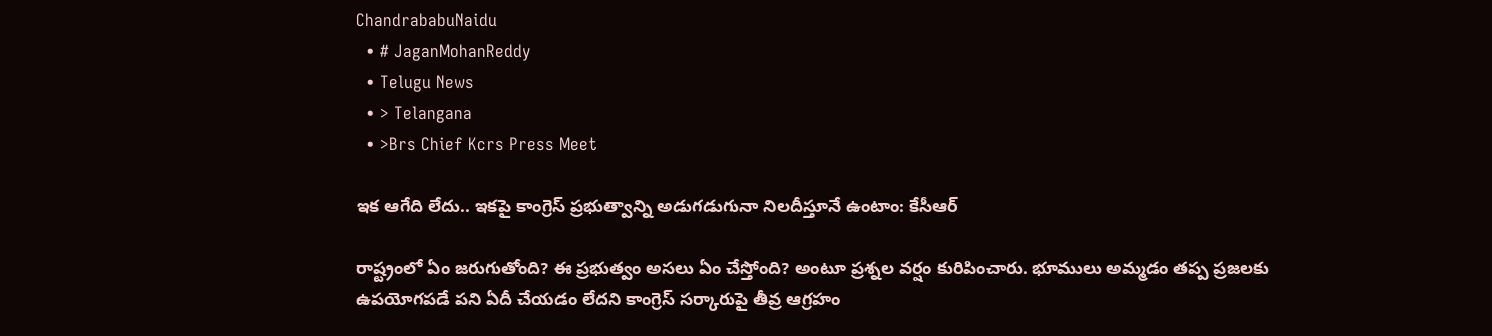ChandrababuNaidu
  • # JaganMohanReddy
  • Telugu News
  • > Telangana
  • >Brs Chief Kcrs Press Meet

ఇక ఆగేది లేదు.. ఇకపై కాంగ్రెస్ ప్రభుత్వాన్ని అడుగడుగునా నిలదీస్తూనే ఉంటాం: కేసీఆర్‌

రాష్ట్రంలో ఏం జరుగుతోంది? ఈ ప్రభుత్వం అసలు ఏం చేస్తోంది? అంటూ ప్రశ్నల వర్షం కురిపించారు. భూములు అమ్మడం తప్ప ప్రజలకు ఉపయోగపడే పని ఏదీ చేయడం లేదని కాంగ్రెస్ సర్కారుపై తీవ్ర ఆగ్రహం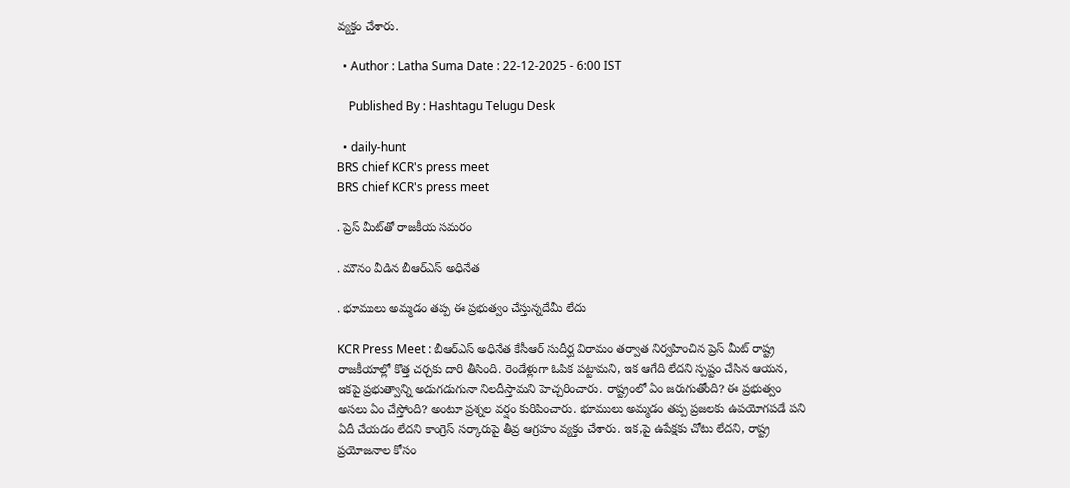వ్యక్తం చేశారు.

  • Author : Latha Suma Date : 22-12-2025 - 6:00 IST

    Published By : Hashtagu Telugu Desk

  • daily-hunt
BRS chief KCR's press meet
BRS chief KCR's press meet

. ప్రెస్ మీట్‌తో రాజకీయ సమరం

. మౌనం వీడిన బీఆర్ఎస్ అధినేత

. భూములు అమ్మడం తప్ప ఈ ప్రభుత్వం చేస్తున్నదేమీ లేదు

KCR Press Meet : బీఆర్ఎస్ అధినేత కేసీఆర్ సుదీర్ఘ విరామం తర్వాత నిర్వహించిన ప్రెస్ మీట్ రాష్ట్ర రాజకీయాల్లో కొత్త చర్చకు దారి తీసింది. రెండేళ్లుగా ఓపిక పట్టామని, ఇక ఆగేది లేదని స్పష్టం చేసిన ఆయన, ఇకపై ప్రభుత్వాన్ని అడుగడుగునా నిలదీస్తామని హెచ్చరించారు. రాష్ట్రంలో ఏం జరుగుతోంది? ఈ ప్రభుత్వం అసలు ఏం చేస్తోంది? అంటూ ప్రశ్నల వర్షం కురిపించారు. భూములు అమ్మడం తప్ప ప్రజలకు ఉపయోగపడే పని ఏదీ చేయడం లేదని కాంగ్రెస్ సర్కారుపై తీవ్ర ఆగ్రహం వ్యక్తం చేశారు. ఇక,పై ఉపేక్షకు చోటు లేదని, రాష్ట్ర ప్రయోజనాల కోసం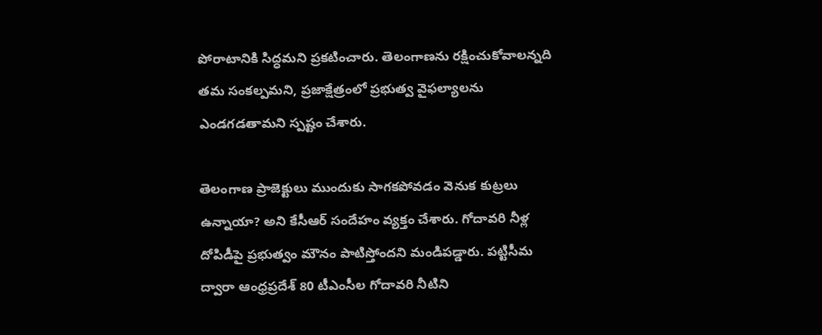పోరాటానికి సిద్ధమని ప్రకటించారు. తెలంగాణను రక్షించుకోవాలన్నది తమ సంకల్పమని, ప్రజాక్షేత్రంలో ప్రభుత్వ వైఫల్యాలను ఎండగడతామని స్పష్టం చేశారు.

తెలంగాణ ప్రాజెక్టులు ముందుకు సాగకపోవడం వెనుక కుట్రలు ఉన్నాయా? అని కేసీఆర్ సందేహం వ్యక్తం చేశారు. గోదావరి నీళ్ల దోపిడీపై ప్రభుత్వం మౌనం పాటిస్తోందని మండిపడ్డారు. పట్టిసీమ ద్వారా ఆంధ్రప్రదేశ్ 80 టీఎంసీల గోదావరి నీటిని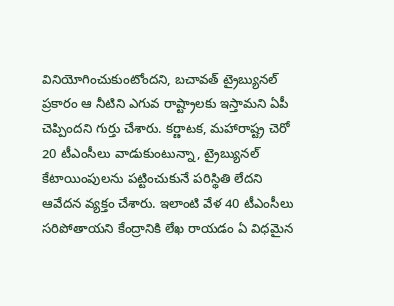వినియోగించుకుంటోందని, బచావత్ ట్రైబ్యునల్ ప్రకారం ఆ నీటిని ఎగువ రాష్ట్రాలకు ఇస్తామని ఏపీ చెప్పిందని గుర్తు చేశారు. కర్ణాటక, మహారాష్ట్ర చెరో 20 టీఎంసీలు వాడుకుంటున్నా, ట్రైబ్యునల్ కేటాయింపులను పట్టించుకునే పరిస్థితి లేదని ఆవేదన వ్యక్తం చేశారు. ఇలాంటి వేళ 40 టీఎంసీలు సరిపోతాయని కేంద్రానికి లేఖ రాయడం ఏ విధమైన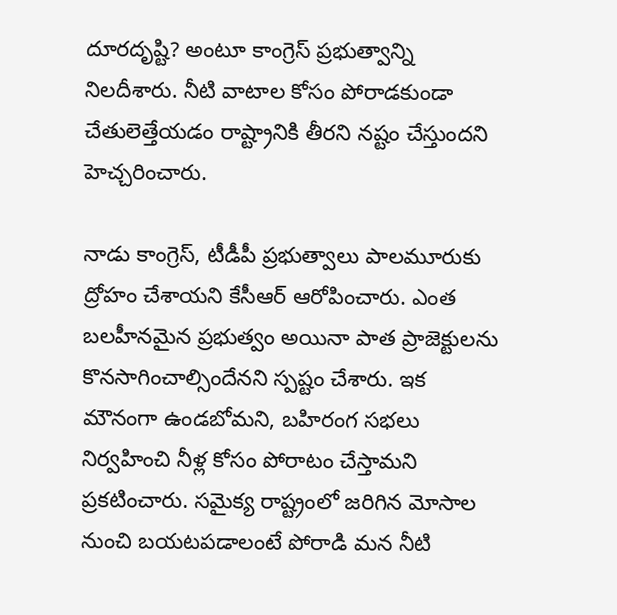దూరదృష్టి? అంటూ కాంగ్రెస్ ప్రభుత్వాన్ని నిలదీశారు. నీటి వాటాల కోసం పోరాడకుండా చేతులెత్తేయడం రాష్ట్రానికి తీరని నష్టం చేస్తుందని హెచ్చరించారు.

నాడు కాంగ్రెస్, టీడీపీ ప్రభుత్వాలు పాలమూరుకు ద్రోహం చేశాయని కేసీఆర్ ఆరోపించారు. ఎంత బలహీనమైన ప్రభుత్వం అయినా పాత ప్రాజెక్టులను కొనసాగించాల్సిందేనని స్పష్టం చేశారు. ఇక మౌనంగా ఉండబోమని, బహిరంగ సభలు నిర్వహించి నీళ్ల కోసం పోరాటం చేస్తామని ప్రకటించారు. సమైక్య రాష్ట్రంలో జరిగిన మోసాల నుంచి బయటపడాలంటే పోరాడి మన నీటి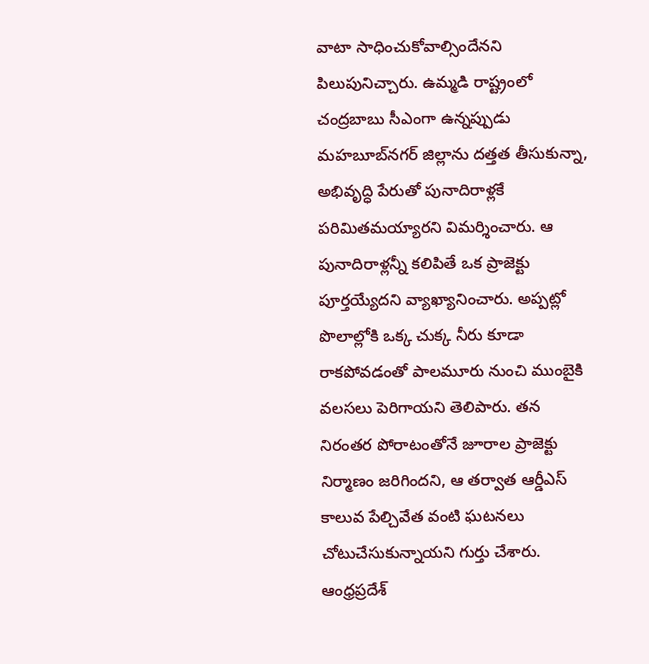వాటా సాధించుకోవాల్సిందేనని పిలుపునిచ్చారు. ఉమ్మడి రాష్ట్రంలో చంద్రబాబు సీఎంగా ఉన్నప్పుడు మహబూబ్‌నగర్ జిల్లాను దత్తత తీసుకున్నా, అభివృద్ధి పేరుతో పునాదిరాళ్లకే పరిమితమయ్యారని విమర్శించారు. ఆ పునాదిరాళ్లన్నీ కలిపితే ఒక ప్రాజెక్టు పూర్తయ్యేదని వ్యాఖ్యానించారు. అప్పట్లో పొలాల్లోకి ఒక్క చుక్క నీరు కూడా రాకపోవడంతో పాలమూరు నుంచి ముంబైకి వలసలు పెరిగాయని తెలిపారు. తన నిరంతర పోరాటంతోనే జూరాల ప్రాజెక్టు నిర్మాణం జరిగిందని, ఆ తర్వాత ఆర్డీఎస్ కాలువ పేల్చివేత వంటి ఘటనలు చోటుచేసుకున్నాయని గుర్తు చేశారు. ఆంధ్రప్రదేశ్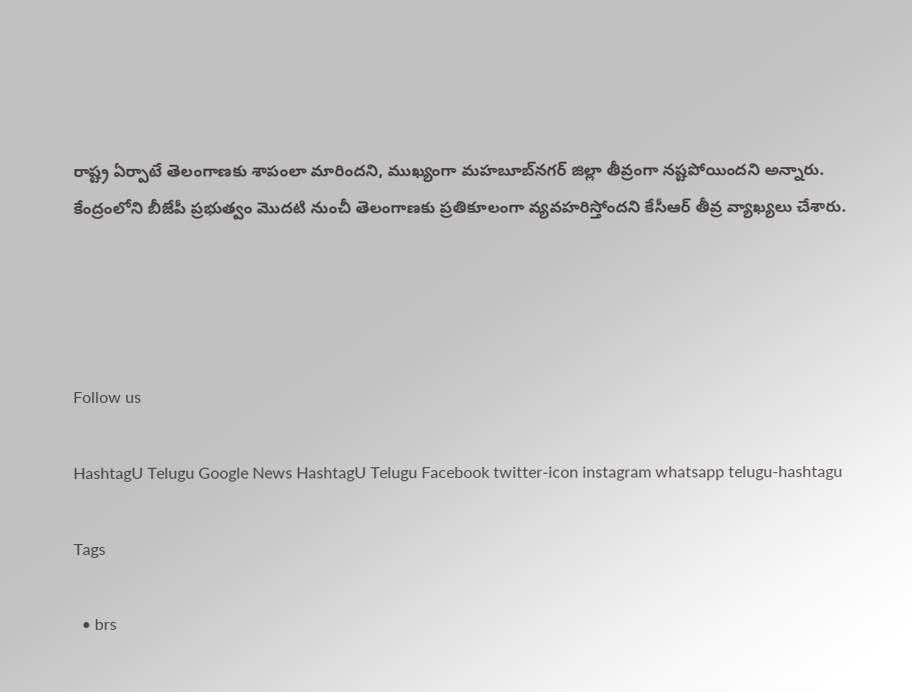రాష్ట్ర ఏర్పాటే తెలంగాణకు శాపంలా మారిందని, ముఖ్యంగా మహబూబ్‌నగర్ జిల్లా తీవ్రంగా నష్టపోయిందని అన్నారు. కేంద్రంలోని బీజేపీ ప్రభుత్వం మొదటి నుంచీ తెలంగాణకు ప్రతికూలంగా వ్యవహరిస్తోందని కేసీఆర్ తీవ్ర వ్యాఖ్యలు చేశారు.




Follow us

HashtagU Telugu Google News HashtagU Telugu Facebook twitter-icon instagram whatsapp telugu-hashtagu

Tags

  • brs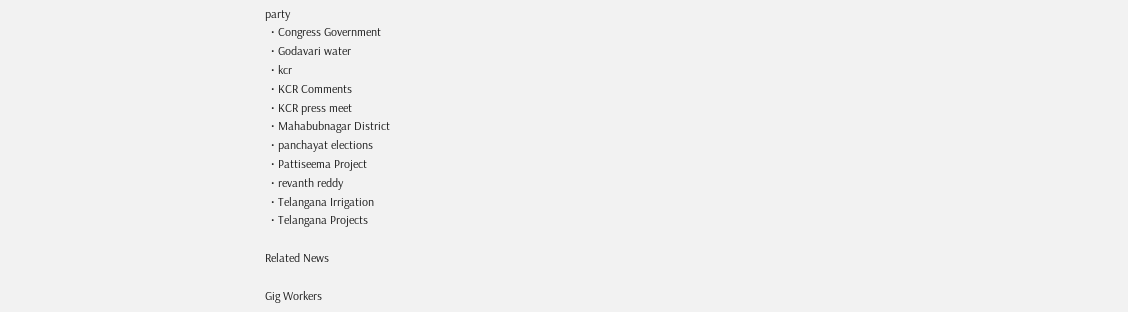party
  • Congress Government
  • Godavari water
  • kcr
  • KCR Comments
  • KCR press meet
  • Mahabubnagar District
  • panchayat elections
  • Pattiseema Project
  • revanth reddy
  • Telangana Irrigation
  • Telangana Projects

Related News

Gig Workers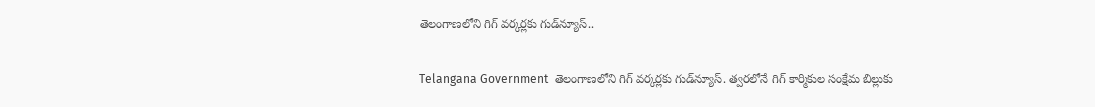తెలంగాణలోని గిగ్‌ వర్కర్లకు గుడ్‌న్యూస్..

Telangana Government  తెలంగాణలోని గిగ్ వర్కర్లకు గుడ్‌న్యూస్. త్వరలోనే గిగ్ కార్మికుల సంక్షేమ బిల్లుకు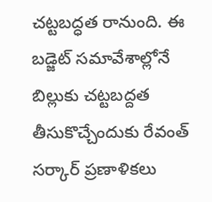చట్టబద్ధత రానుంది. ఈ బడ్జెట్ సమావేశాల్లోనే బిల్లుకు చట్టబద్దత తీసుకొచ్చేందుకు రేవంత్ సర్కార్ ప్రణాళికలు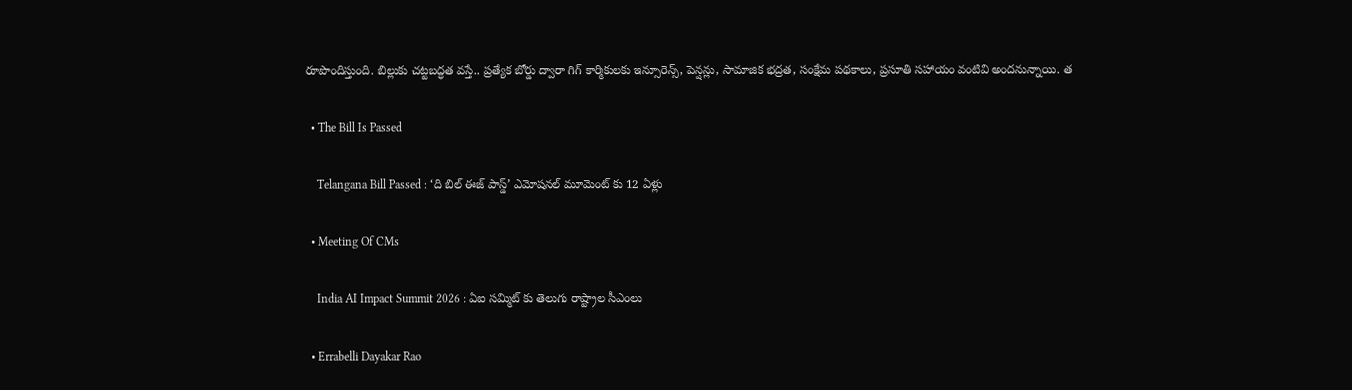రూపొందిస్తుంది. బిల్లుకు చట్టబద్ధత వస్తే.. ప్రత్యేక బోర్డు ద్వారా గిగ్ కార్మికులకు ఇన్సూరెన్స్, పెన్షన్లు, సామాజిక భద్రత, సంక్షేమ పథకాలు, ప్రసూతి సహాయం వంటివి అందనున్నాయి. త

  • The Bill Is Passed

    Telangana Bill Passed : ‘ది బిల్ ఈజ్ పాస్డ్’ ఎమోషనల్ మూమెంట్ కు 12 ఏళ్లు

  • Meeting Of CMs

    India AI Impact Summit 2026 : ఏఐ సమ్మిట్ కు తెలుగు రాష్ట్రాల సీఎంలు

  • Errabelli Dayakar Rao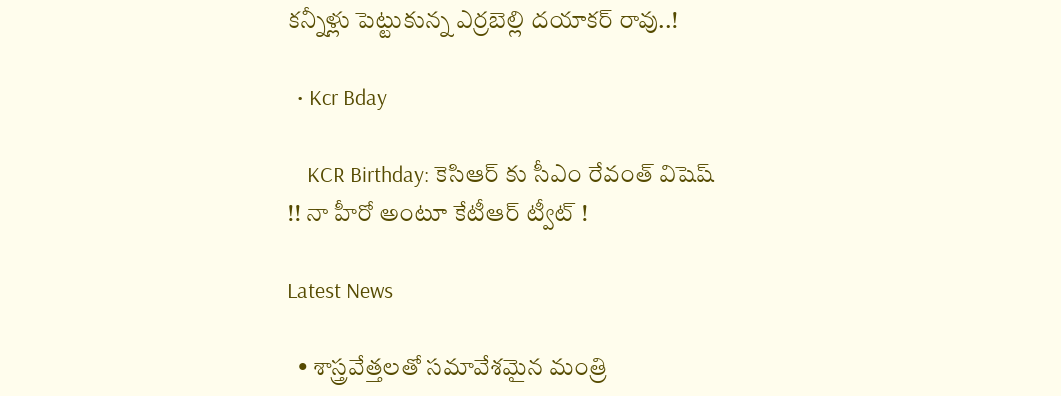కన్నీళ్లు పెట్టుకున్న ఎర్రబెల్లి దయాకర్ రావు..!

  • Kcr Bday

    KCR Birthday: కెసిఆర్ కు సీఎం రేవంత్ విషెష్ !! నా హీరో అంటూ కేటీఆర్ ట్వీట్ !

Latest News

  • శాస్త్ర‌వేత్త‌ల‌తో స‌మావేశ‌మైన మంత్రి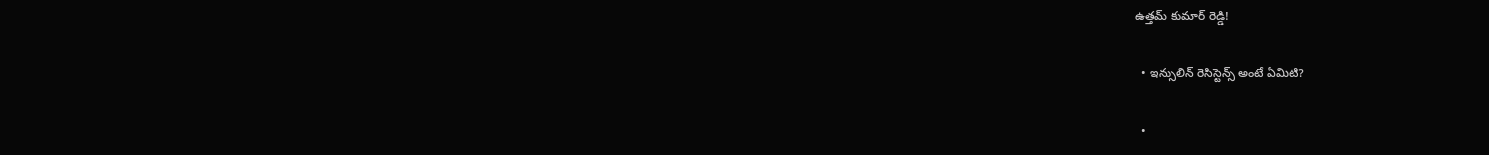ఉత్త‌మ్ కుమార్ రెడ్డి!

  • ఇన్సులిన్ రెసిస్టెన్స్ అంటే ఏమిటి?

  •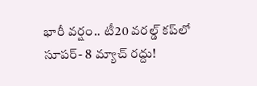భారీ వ‌ర్షం.. టీ20 వ‌ర‌ల్డ్ క‌ప్‌లో సూప‌ర్- 8 మ్యాచ్ ర‌ద్దు!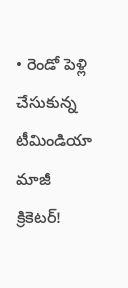• రెండో పెళ్లి చేసుకున్న టీమిండియా మాజీ క్రికెట‌ర్‌!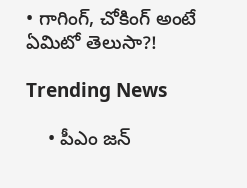• గాగింగ్, చోకింగ్ అంటే ఏమిటో తెలుసా?!

Trending News

    • పీఎం జ‌న్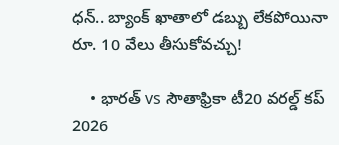ధ‌న్‌.. బ్యాంక్ ఖాతాలో డ‌బ్బు లేక‌పోయినా రూ. 10 వేలు తీసుకోవ‌చ్చు!

    • భారత్ vs సౌతాఫ్రికా టీ20 వరల్డ్ కప్ 2026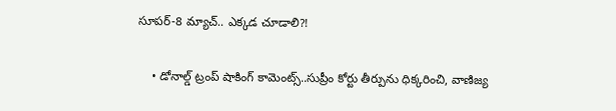సూపర్-8 మ్యాచ్.. ఎక్క‌డ చూడాలి?!

    • డోనాల్డ్ ట్రంప్ షాకింగ్ కామెంట్స్..సుప్రీం కోర్టు తీర్పును ధిక్కరించి, వాణిజ్య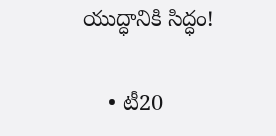యుద్ధానికి సిద్ధం!

    • టీ20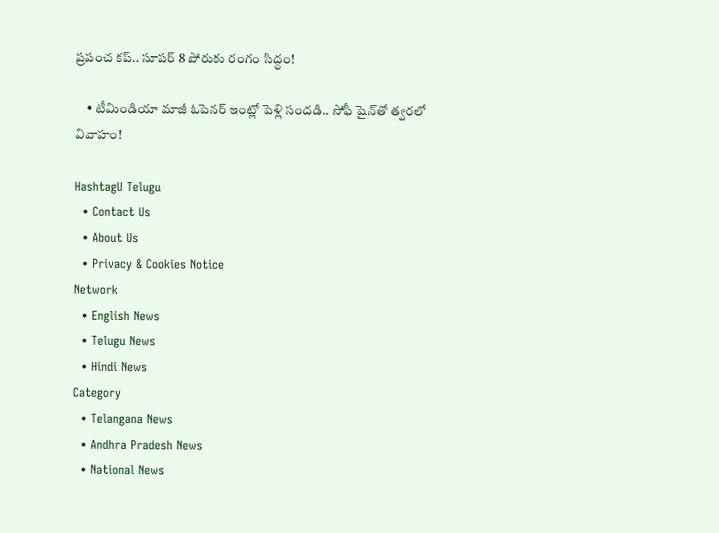ప్రపంచ కప్.. సూపర్ 8 పోరుకు రంగం సిద్ధం!

    • టీమిండియా మాజీ ఓపెన‌ర్ ఇంట్లో పెళ్లి సందడి.. సోఫీ షైన్‌తో త్వరలో వివాహం!

HashtagU Telugu
  • Contact Us
  • About Us
  • Privacy & Cookies Notice
Network
  • English News
  • Telugu News
  • Hindi News
Category
  • Telangana News
  • Andhra Pradesh News
  • National News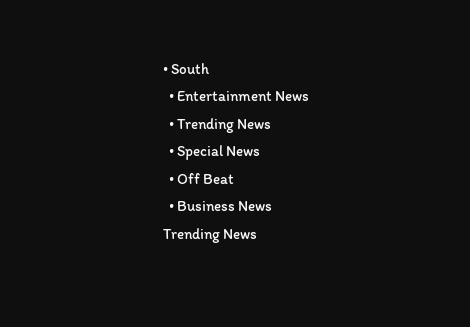• South
  • Entertainment News
  • Trending News
  • Special News
  • Off Beat
  • Business News
Trending News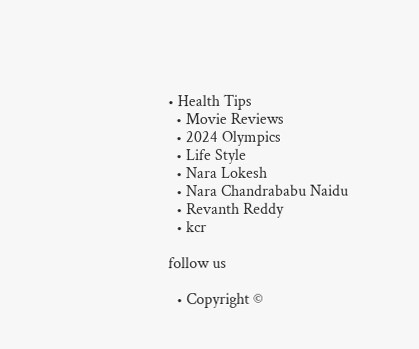• Health Tips
  • Movie Reviews
  • 2024 Olympics
  • Life Style
  • Nara Lokesh
  • Nara Chandrababu Naidu
  • Revanth Reddy
  • kcr

follow us

  • Copyright ©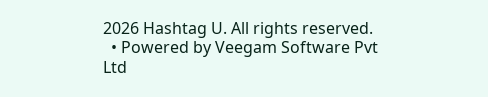2026 Hashtag U. All rights reserved.
  • Powered by Veegam Software Pvt Ltd